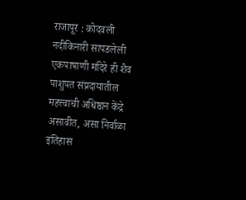राजापूर : कोदवली नदीकिनारी सापडलेली एकपाषाणी मंदिरे ही शैव पाशुपत संप्रदायातील महत्त्वाची अधिष्ठान केंद्रे असावीत, असा निर्वाळा इतिहास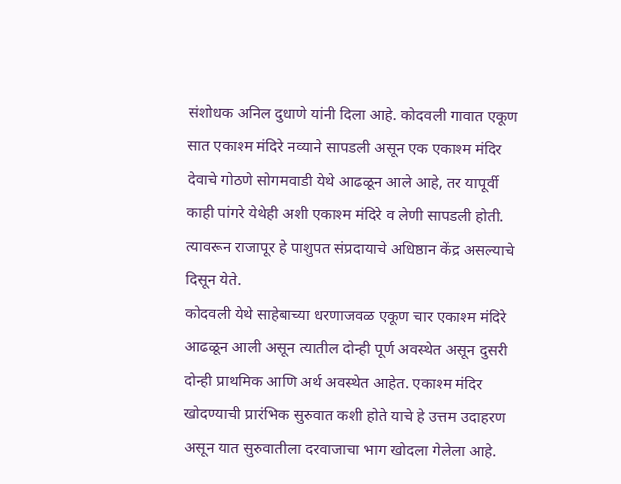संशोधक अनिल दुधाणे यांनी दिला आहे. कोदवली गावात एकूण सात एकाश्म मंदिरे नव्याने सापडली असून एक एकाश्म मंदिर देवाचे गोठणे सोगमवाडी येथे आढळून आले आहे, तर यापूर्वी काही पांगरे येथेही अशी एकाश्म मंदिरे व लेणी सापडली होती. त्यावरून राजापूर हे पाशुपत संप्रदायाचे अधिष्ठान केंद्र असल्याचे दिसून येते.
कोदवली येथे साहेबाच्या धरणाजवळ एकूण चार एकाश्म मंदिरे आढळून आली असून त्यातील दोन्ही पूर्ण अवस्थेत असून दुसरी दोन्ही प्राथमिक आणि अर्थ अवस्थेत आहेत. एकाश्म मंदिर खोदण्याची प्रारंभिक सुरुवात कशी होते याचे हे उत्तम उदाहरण असून यात सुरुवातीला दरवाजाचा भाग खोदला गेलेला आहे.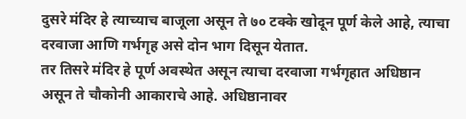दुसरे मंदिर हे त्याच्याच बाजूला असून ते ७० टक्के खोदून पूर्ण केले आहे, त्याचा दरवाजा आणि गर्भगृह असे दोन भाग दिसून येतात.
तर तिसरे मंदिर हे पूर्ण अवस्थेत असून त्याचा दरवाजा गर्भगृहात अधिष्ठान असून ते चौकोनी आकाराचे आहे. अधिष्ठानावर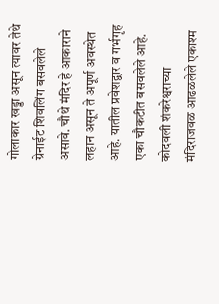गोलाकार खड्डा असून त्यावर तेथे ग्रेनाईट शिवलिंग बसवलेले असावे. चौथे मंदिर हे आकाराने लहान असून ते अपूर्ण अवस्थेत आहे. यातील प्रवेशद्वार व गर्भगृह एका चौकटीत बसवलेले आहे. कोदवली शंकरेश्वराच्या मंदिराजवळ आढळलेले एकाश्म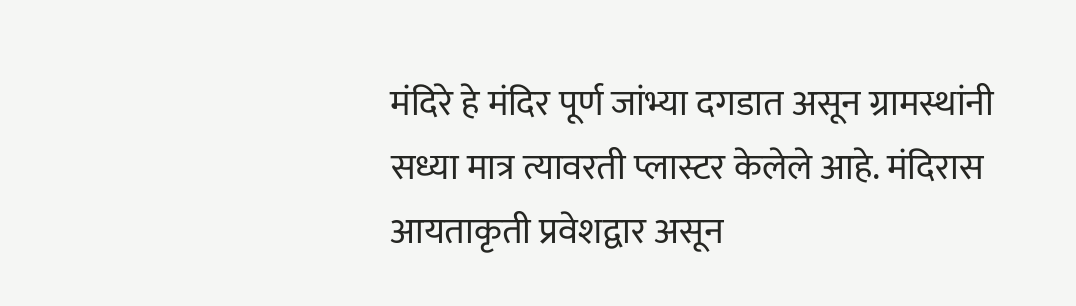मंदिरे हे मंदिर पूर्ण जांभ्या दगडात असून ग्रामस्थांनी सध्या मात्र त्यावरती प्लास्टर केलेले आहे. मंदिरास आयताकृती प्रवेशद्वार असून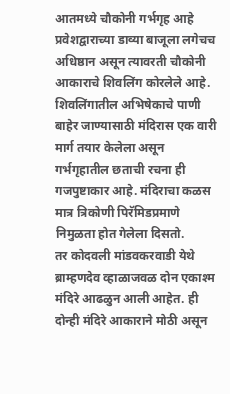आतमध्ये चौकोनी गर्भगृह आहे
प्रवेशद्वाराच्या डाव्या बाजूला लगेचच अधिष्ठान असून त्यावरती चौकोनी आकाराचे शिवलिंग कोरलेले आहे. शिवलिंगातील अभिषेकाचे पाणी बाहेर जाण्यासाठी मंदिरास एक वारी मार्ग तयार केलेला असून गर्भगृहातील छताची रचना ही गजपुष्टाकार आहे. मंदिराचा कळस मात्र त्रिकोणी पिरॅमिडप्रमाणे निमुळता होत गेलेला दिसतो.
तर कोदवली मांडवकरवाडी येथे ब्राम्हणदेव व्हाळाजवळ दोन एकाश्म मंदिरे आढळुन आली आहेत. ही दोन्ही मंदिरे आकाराने मोठी असून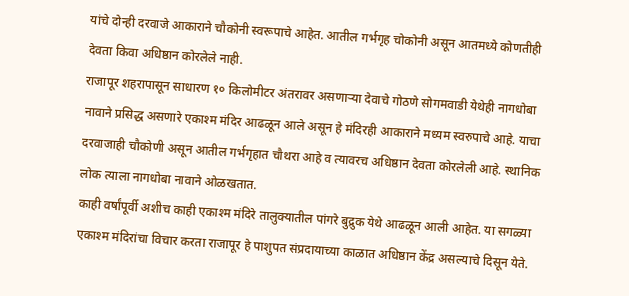यांचे दोन्ही दरवाजे आकाराने चौकोनी स्वरूपाचे आहेत. आतील गर्भगृह चोकोनी असून आतमध्ये कोणतीही देवता किवा अधिष्ठान कोरलेले नाही.
राजापूर शहरापासून साधारण १० किलोमीटर अंतरावर असणाऱ्या देवाचे गोठणे सोगमवाडी येथेही नागधोबा नावाने प्रसिद्ध असणारे एकाश्म मंदिर आढळून आले असून हे मंदिरही आकाराने मध्यम स्वरुपाचे आहे. याचा दरवाजाही चौकोणी असून आतील गर्भगृहात चौथरा आहे व त्यावरच अधिष्ठान देवता कोरलेली आहे. स्थानिक लोक त्याला नागधोबा नावाने ओळखतात.
काही वर्षांपूर्वी अशीच काही एकाश्म मंदिरे तालुक्यातील पांगरे बुद्रुक येथे आढळून आली आहेत. या सगळ्या एकाश्म मंदिरांचा विचार करता राजापूर हे पाशुपत संप्रदायाच्या काळात अधिष्ठान केंद्र असल्याचे दिसून येते.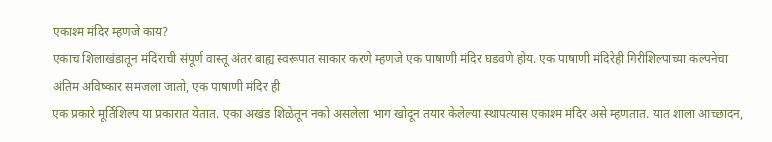एकाश्म मंदिर म्हणजे काय?
एकाच शिलाखंडातून मंदिराची संपूर्ण वास्तू अंतर बाह्य स्वरूपात साकार करणे म्हणजे एक पाषाणी मंदिर घडवणे होय. एक पाषाणी मंदिरेही गिरीशिल्पाच्या कल्पनेचा अंतिम अविष्कार समजला जातो, एक पाषाणी मंदिर ही
एक प्रकारे मूर्तिशिल्प या प्रकारात येतात. एका अखंड शिळेतून नको असलेला भाग खोदून तयार केलेल्या स्थापत्यास एकाश्म मंदिर असे म्हणतात. यात शाला आच्छादन,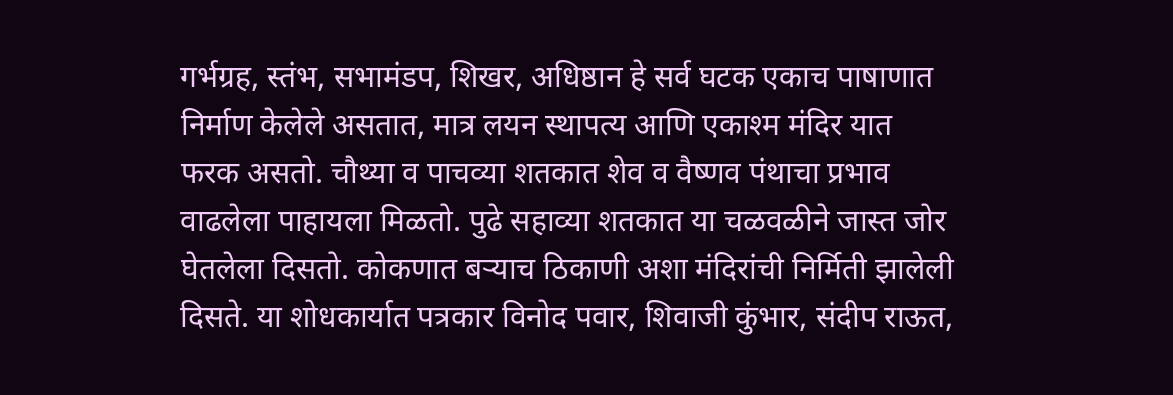गर्भग्रह, स्तंभ, सभामंडप, शिखर, अधिष्ठान हे सर्व घटक एकाच पाषाणात निर्माण केलेले असतात, मात्र लयन स्थापत्य आणि एकाश्म मंदिर यात फरक असतो. चौथ्या व पाचव्या शतकात शेव व वैष्णव पंथाचा प्रभाव वाढलेला पाहायला मिळतो. पुढे सहाव्या शतकात या चळवळीने जास्त जोर घेतलेला दिसतो. कोकणात बऱ्याच ठिकाणी अशा मंदिरांची निर्मिती झालेली दिसते. या शोधकार्यात पत्रकार विनोद पवार, शिवाजी कुंभार, संदीप राऊत,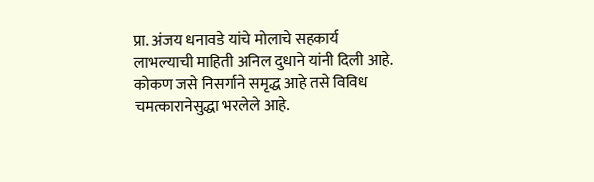प्रा. अंजय धनावडे यांचे मोलाचे सहकार्य लाभल्याची माहिती अनिल दुधाने यांनी दिली आहे.
कोकण जसे निसर्गाने समृद्ध आहे तसे विविध चमत्कारानेसुद्धा भरलेले आहे.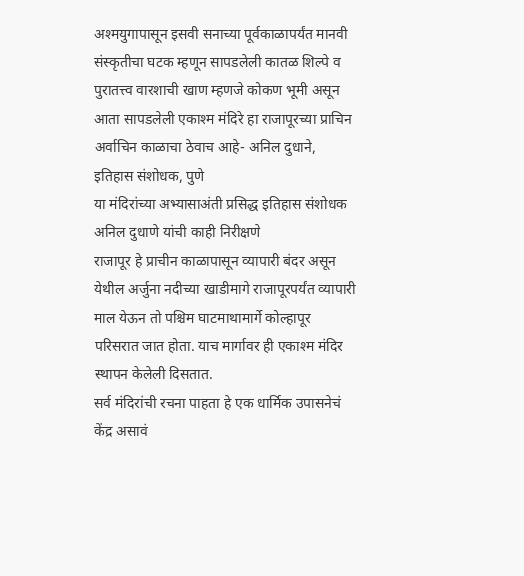अश्मयुगापासून इसवी सनाच्या पूर्वकाळापर्यंत मानवी संस्कृतीचा घटक म्हणून सापडलेली कातळ शिल्पे व पुरातत्त्व वारशाची खाण म्हणजे कोकण भूमी असून आता सापडलेली एकाश्म मंदिरे हा राजापूरच्या प्राचिन अर्वाचिन काळाचा ठेवाच आहे- अनिल दुधाने, इतिहास संशोधक, पुणे
या मंदिरांच्या अभ्यासाअंती प्रसिद्ध इतिहास संशोधक अनिल दुधाणे यांची काही निरीक्षणे
राजापूर हे प्राचीन काळापासून व्यापारी बंदर असून येथील अर्जुना नदीच्या खाडीमागे राजापूरपर्यंत व्यापारी माल येऊन तो पश्चिम घाटमाथामार्गे कोल्हापूर परिसरात जात होता. याच मार्गावर ही एकाश्म मंदिर स्थापन केलेली दिसतात.
सर्व मंदिरांची रचना पाहता हे एक धार्मिक उपासनेचं केंद्र असावं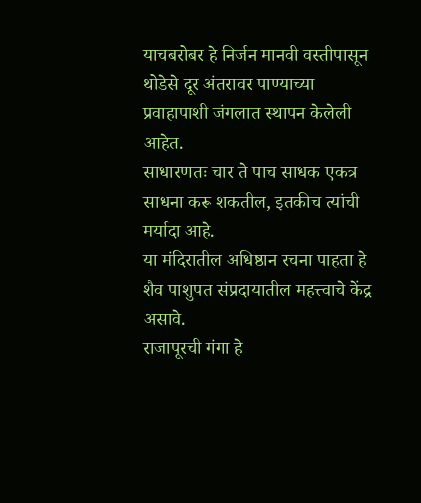याचबरोबर हे निर्जन मानवी वस्तीपासून थोडेसे दूर अंतरावर पाण्याच्या प्रवाहापाशी जंगलात स्थापन केलेली आहेत.
साधारणतः चार ते पाच साधक एकत्र साधना करू शकतील, इतकीच त्यांची मर्यादा आहे.
या मंदिरातील अधिष्ठान रचना पाहता हे शैव पाशुपत संप्रदायातील महत्त्वाचे केंद्र असावे.
राजापूरची गंगा हे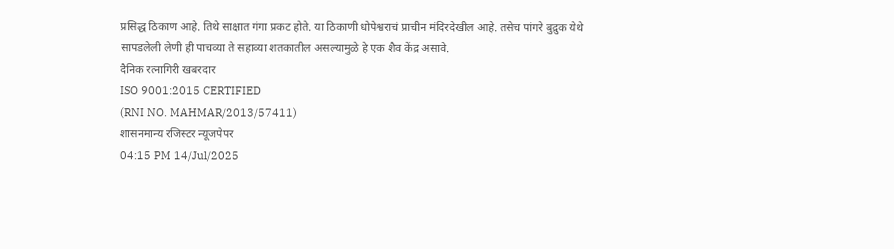प्रसिद्ध ठिकाण आहे. तिथे साक्षात गंगा प्रकट होते. या ठिकाणी धोपेश्वराचं प्राचीन मंदिरदेखील आहे. तसेच पांगरे बुद्रुक येथे सापडलेली लेणी ही पाचव्या ते सहाव्या शतकातील असल्यामुळे हे एक शैव केंद्र असावे.
दैनिक रत्नागिरी खबरदार
ISO 9001:2015 CERTIFIED
(RNI NO. MAHMAR/2013/57411)
शासनमान्य रजिस्टर न्यूजपेपर
04:15 PM 14/Jul/2025